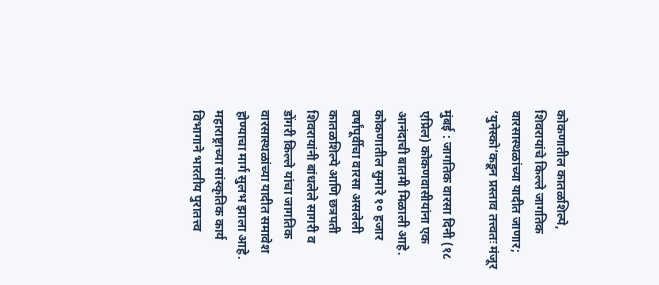कोकणातील कातळशिल्पे, शिवरायांचे किल्ले जागतिक वारसास्थळांच्या यादीत जाणार; ‘युनेस्को’कडून प्रस्ताव तत्त्वतः मंजूर

मुंबई : जागतिक वारसा दिनी (१८ एप्रिल) कोकणवासीयांना एक आनंदाची बातमी मिळाली आहे. कोकणातील सुमारे १० हजार वर्षांपूर्वीचा वारसा असलेली कातळशिल्पे आणि छत्रपती शिवरायांनी बांधलेले सागरी व डोंगरी किल्ले यांचा जागतिक वारसास्थळांच्या यादीत समावेश होण्याचा मार्ग सुलभ झाला आहे. महाराष्ट्राच्या सांस्कृतिक कार्य विभागाने भारतीय पुरातत्त्व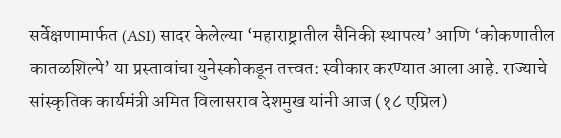सर्वेक्षणामार्फत (ASI) सादर केलेल्या ‘महाराष्ट्रातील सैनिकी स्थापत्य’ आणि ‘कोकणातील कातळशिल्पे’ या प्रस्तावांचा युनेस्कोकडून तत्त्वत: स्वीकार करण्यात आला आहे. राज्याचे सांस्कृतिक कार्यमंत्री अमित विलासराव देशमुख यांनी आज (१८ एप्रिल)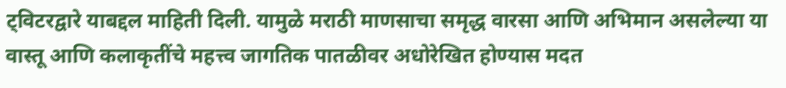ट्विटरद्वारे याबद्दल माहिती दिली. यामुळे मराठी माणसाचा समृद्ध वारसा आणि अभिमान असलेल्या या वास्तू आणि कलाकृतींचे महत्त्व जागतिक पातळीवर अधोरेखित होण्यास मदत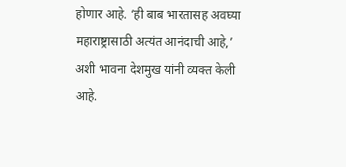होणार आहे. ‘ही बाब भारतासह अवघ्या महाराष्ट्रासाठी अत्यंत आनंदाची आहे,’ अशी भावना देशमुख यांनी व्यक्त केली आहे.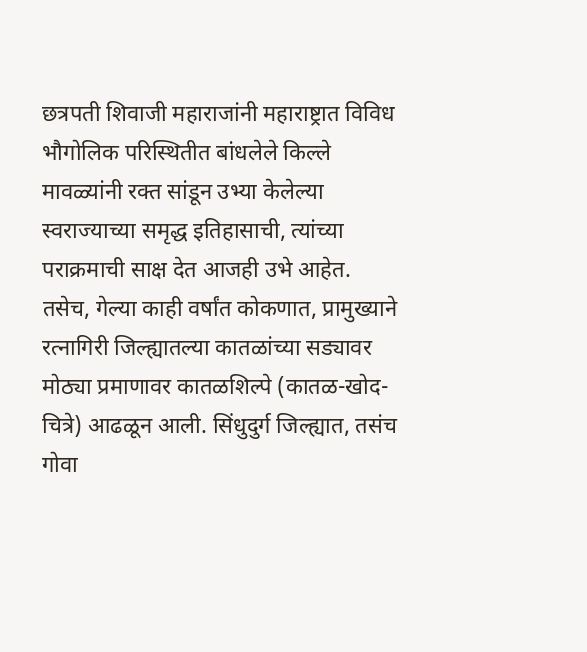छत्रपती शिवाजी महाराजांनी महाराष्ट्रात विविध भौगोलिक परिस्थितीत बांधलेले किल्ले मावळ्यांनी रक्त सांडून उभ्या केलेल्या स्वराज्याच्या समृद्ध इतिहासाची, त्यांच्या पराक्रमाची साक्ष देत आजही उभे आहेत. तसेच, गेल्या काही वर्षांत कोकणात, प्रामुख्याने रत्नागिरी जिल्ह्यातल्या कातळांच्या सड्यावर मोठ्या प्रमाणावर कातळशिल्पे (कातळ-खोद-चित्रे) आढळून आली. सिंधुदुर्ग जिल्ह्यात, तसंच गोवा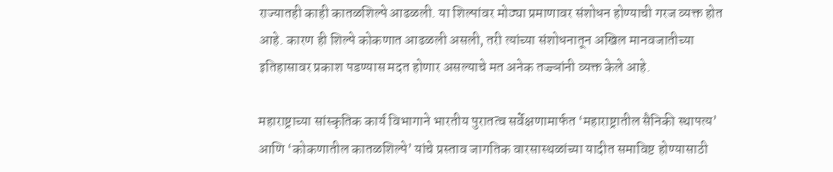राज्यातही काही कातळशिल्पे आढळली. या शिल्पांवर मोठ्या प्रमाणावर संशोधन होण्याची गरज व्यक्त होत आहे. कारण ही शिल्पे कोकणात आढळली असली, तरी त्यांच्या संशोधनातून अखिल मानवजातीच्या इतिहासावर प्रकाश पडण्यास मदत होणार असल्याचे मत अनेक तज्ज्ञांनी व्यक्त केले आहे.

महाराष्ट्राच्या सांस्कृतिक कार्य विभागाने भारतीय पुरातत्व सर्वेक्षणामार्फत ‘महाराष्ट्रातील सैनिकी स्थापत्य’ आणि ‘कोकणातील कातळशिल्पे’ यांचे प्रस्ताव जागतिक वारसास्थळांच्या यादीत समाविष्ट होण्यासाठी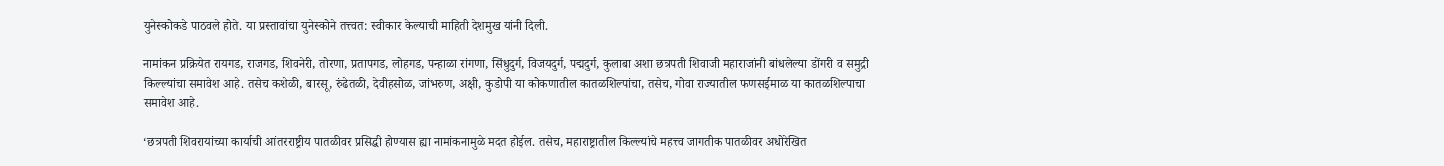युनेस्कोकडे पाठवले होते. या प्रस्तावांचा युनेस्कोने तत्त्वत: स्वीकार केल्याची माहिती देशमुख यांनी दिली.

नामांकन प्रक्रियेत रायगड, राजगड, शिवनेरी, तोरणा, प्रतापगड, लोहगड, पन्हाळा रांगणा, सिंधुदुर्ग, विजयदुर्ग, पद्मदुर्ग, कुलाबा अशा छत्रपती शिवाजी महाराजांनी बांधलेल्या डोंगरी व समुद्री किल्ल्यांचा समावेश आहे. तसेच कशेळी, बारसू, रुंढेतळी, देवीहसोळ, जांभरुण, अक्षी, कुडोपी या कोकणातील कातळशिल्पांचा, तसेच, गोवा राज्यातील फणसईमाळ या कातळशिल्पाचा समावेश आहे.

‘छत्रपती शिवरायांच्या कार्याची आंतरराष्ट्रीय पातळीवर प्रसिद्धी होण्यास ह्या नामांकनामुळे मदत होईल. तसेच, महाराष्ट्रातील किल्ल्यांचे महत्त्व जागतीक पातळीवर अधोरेखित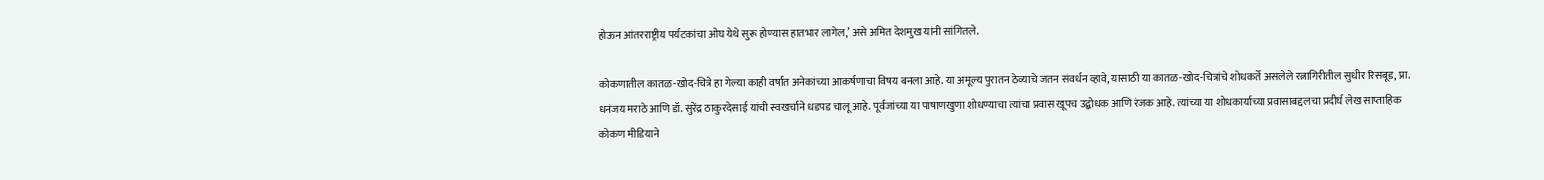होऊन आंतरराष्ट्रीय पर्यटकांचा ओघ येथे सुरू होण्यास हातभार लागेल,’ असे अमित देशमुख यांनी सांगितले.

कोकणातील कातळ-खोद-चित्रे हा गेल्या काही वर्षांत अनेकांच्या आकर्षणाचा विषय बनला आहे. या अमूल्य पुरातन ठेव्याचे जतन संवर्धन व्हावे, यासाठी या कातळ-खोद-चित्रांचे शोधकर्ते असलेले रत्नागिरीतील सुधीर रिसबूड, प्रा. धनंजय मराठे आणि डॉ. सुरेंद्र ठाकुरदेसाई यांची स्वखर्चाने धडपड चालू आहे. पूर्वजांच्या या पाषाणखुणा शोधण्याचा त्यांचा प्रवास खूपच उद्बोधक आणि रंजक आहे. त्यांच्या या शोधकार्याच्या प्रवासाबद्दलचा प्रदीर्घ लेख साप्ताहिक कोकण मीडियाने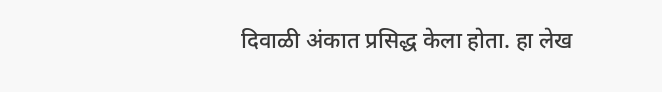दिवाळी अंकात प्रसिद्ध केला होता. हा लेख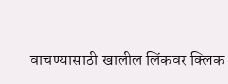वाचण्यासाठी खालील लिंकवर क्लिक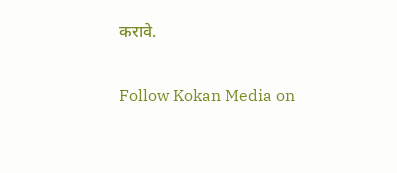करावे.

Follow Kokan Media on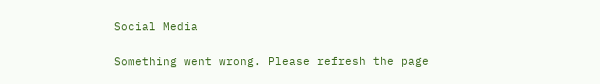Social Media

Something went wrong. Please refresh the page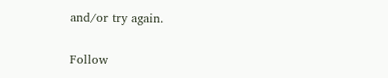and/or try again.

Follow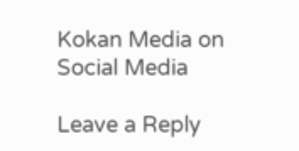Kokan Media on Social Media

Leave a Reply